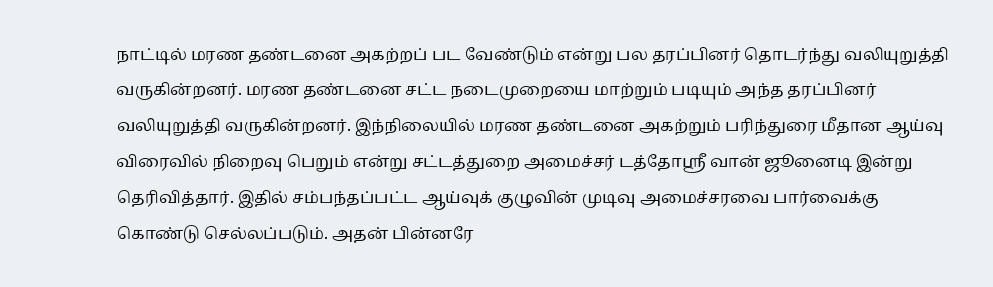நாட்டில் மரண தண்டனை அகற்றப் பட வேண்டும் என்று பல தரப்பினர் தொடர்ந்து வலியுறுத்தி வருகின்றனர். மரண தண்டனை சட்ட நடைமுறையை மாற்றும் படியும் அந்த தரப்பினர் வலியுறுத்தி வருகின்றனர். இந்நிலையில் மரண தண்டனை அகற்றும் பரிந்துரை மீதான ஆய்வு விரைவில் நிறைவு பெறும் என்று சட்டத்துறை அமைச்சர் டத்தோஸ்ரீ வான் ஜூனைடி இன்று தெரிவித்தார். இதில் சம்பந்தப்பட்ட ஆய்வுக் குழுவின் முடிவு அமைச்சரவை பார்வைக்கு கொண்டு செல்லப்படும். அதன் பின்னரே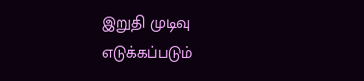இறுதி முடிவு எடுக்கப்படும்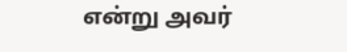என்று அவர்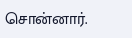சொன்னார்.